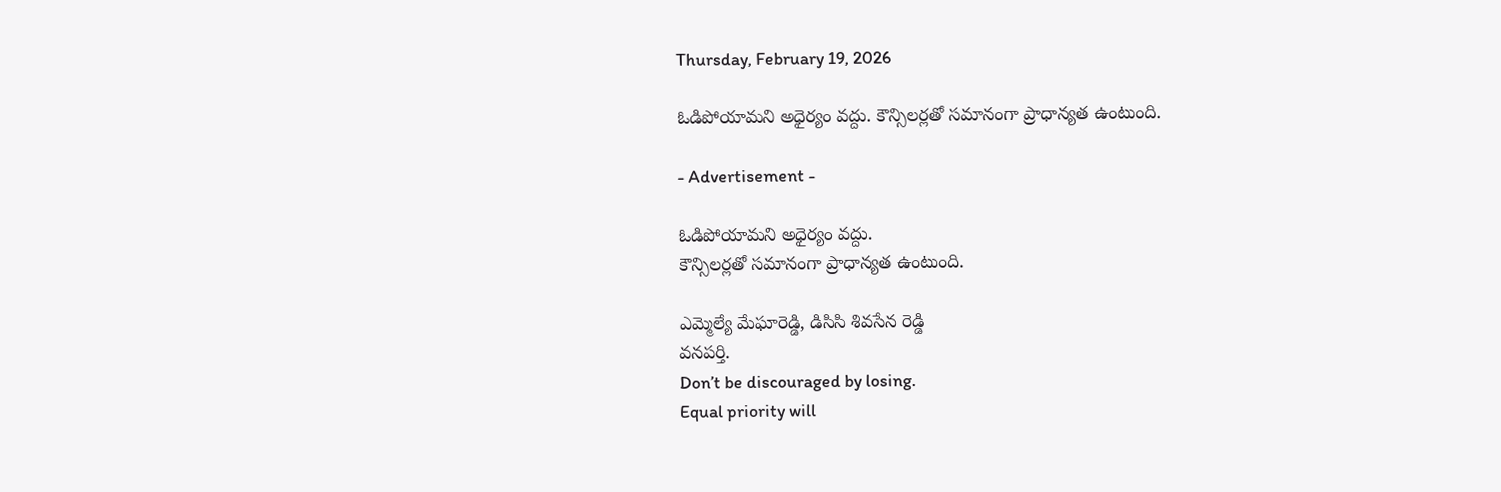Thursday, February 19, 2026

ఓడిపోయామని అధైర్యం వద్దు. కౌన్సిలర్లతో సమానంగా ప్రాధాన్యత ఉంటుంది.

- Advertisement -

ఓడిపోయామని అధైర్యం వద్దు.
కౌన్సిలర్లతో సమానంగా ప్రాధాన్యత ఉంటుంది.

ఎమ్మెల్యే మేఘారెడ్డి, డిసిసి శివసేన రెడ్డి
వనపర్తి.
Don’t be discouraged by losing.
Equal priority will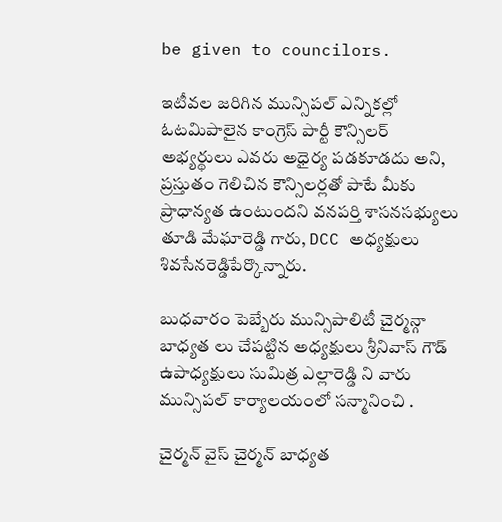be given to councilors.

ఇటీవల జరిగిన మున్సిపల్ ఎన్నికల్లో ఓటమిపాలైన కాంగ్రెస్ పార్టీ కౌన్సిలర్ అభ్యర్థులు ఎవరు అధైర్య పడకూడదు అని, ప్రస్తుతం గెలిచిన కౌన్సిలర్లతో పాటే మీకు ప్రాధాన్యత ఉంటుందని వనపర్తి శాసనసభ్యులు  తూడి మేఘారెడ్డి గారు, DCC అధ్యక్షులు శివసేనరెడ్డిపేర్కొన్నారు.

బుధవారం పెబ్బేరు మున్సిపాలిటీ చైర్మన్గా బాధ్యత లు చేపట్టిన అధ్యక్షులు శ్రీనివాస్ గౌడ్ ఉపాధ్యక్షులు సుమిత్ర ఎల్లారెడ్డి ని వారు  మున్సిపల్ కార్యాలయంలో సన్మానించి .

చైర్మన్ వైస్ చైర్మన్ బాధ్యత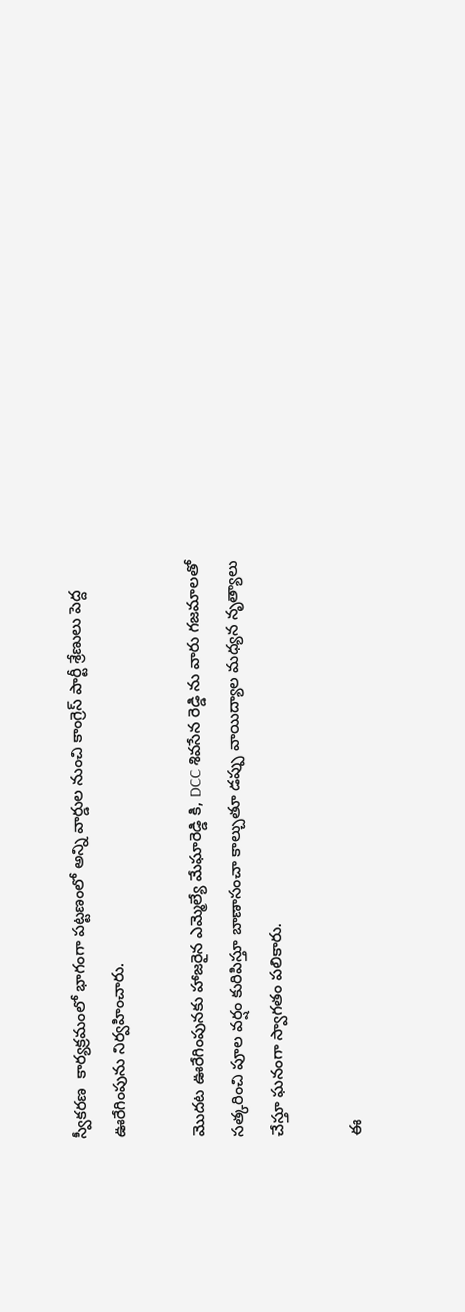స్వీకరణ  కార్యక్రమంలో భాగంగా పట్టణంలో అన్ని వార్డుల నుంచి కాంగ్రెస్ పార్టీ శ్రేణులు పెద్ద ఊరేగింపును నిర్వహించారు.

మొదట ఊరేగింపునకు హాజరైన ఎమ్మెల్యే మేఘారెడ్డి కి, DCC శివసేన రెడ్డి ను వారు గజమాలతో సత్కరించి పూల వర్షం కురిపిస్తూ బాణాసంచా కాల్చుతూ డప్పు వాయిద్యాల మధ్యన నృత్యాలు చేస్తూ ఘనంగా స్వాగతం పలికారు.

ఈ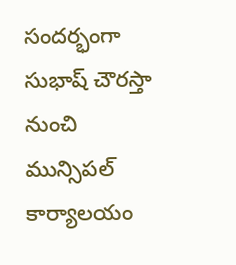సందర్భంగా సుభాష్ చౌరస్తా నుంచి మున్సిపల్ కార్యాలయం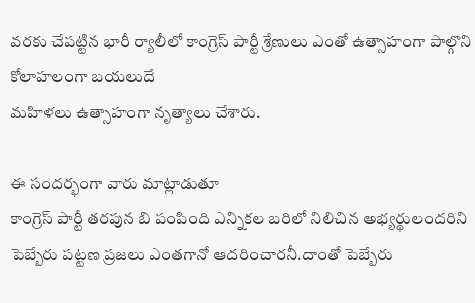వరకు చేపట్టిన భారీ ర్యాలీలో కాంగ్రెస్ పార్టీ శ్రేణులు ఎంతో ఉత్సాహంగా పాల్గొని కోలాహలంగా బయలుదే
మహిళలు ఉత్సాహంగా నృత్యాలు చేశారు.

ఈ సందర్భంగా వారు మాట్లాడుతూ
కాంగ్రెస్ పార్టీ తరపున బి పంపింది ఎన్నికల బరిలో నిలిచిన అభ్యర్థులందరిని పెబ్బేరు పట్టణ ప్రజలు ఎంతగానో ఆదరించారనీ.దాంతో పెబ్బేరు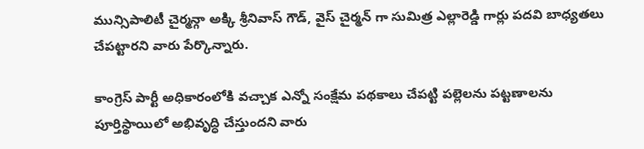మున్సిపాలిటీ చైర్మన్గా అక్కి శ్రీనివాస్ గౌడ్, వైస్ చైర్మన్ గా సుమిత్ర ఎల్లారెడ్డి గార్లు పదవి బాధ్యతలు చేపట్టారని వారు పేర్కొన్నారు.

కాంగ్రెస్ పార్టీ అధికారంలోకి వచ్చాక ఎన్నో సంక్షేమ పథకాలు చేపట్టి పల్లెలను పట్టణాలను పూర్తిస్థాయిలో అభివృద్ధి చేస్తుందని వారు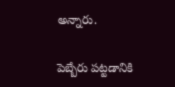అన్నారు.

పెబ్బేరు పట్టడానికి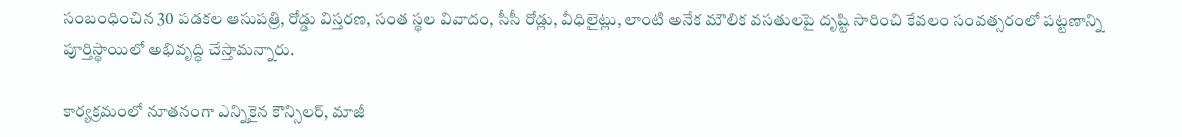సంబంధించిన 30 పడకల ఆసుపత్రి, రోడ్డు విస్తరణ, సంత స్థల వివాదం, సీసీ రోడ్లు, వీధిలైట్లు, లాంటి అనేక మౌలిక వసతులపై దృష్టి సారించి కేవలం సంవత్సరంలో పట్టణాన్ని పూర్తిస్థాయిలో అభివృద్ధి చేస్తామన్నారు.

కార్యక్రమంలో నూతనంగా ఎన్నికైన కౌన్సిలర్, మాజీ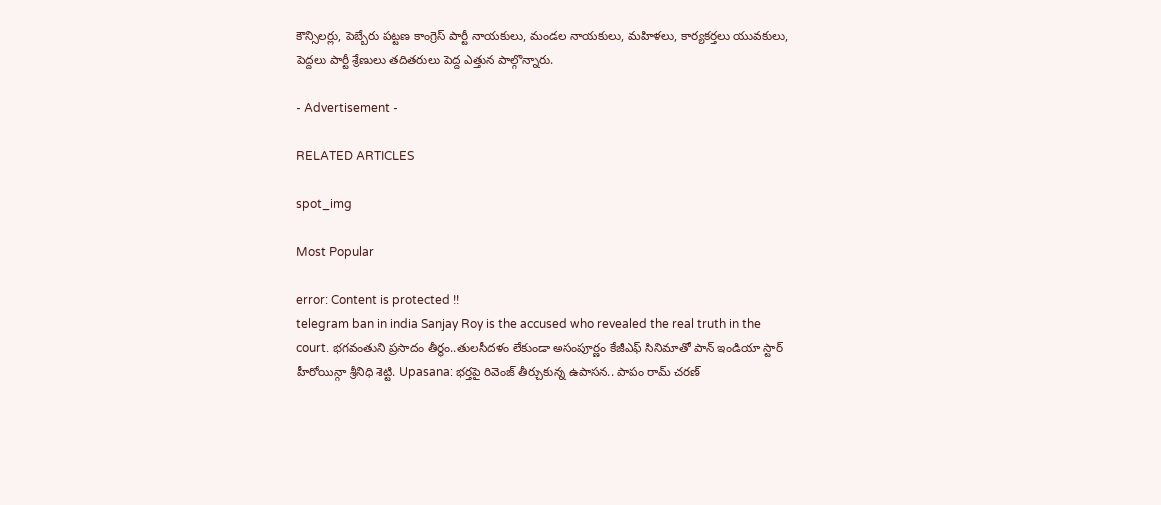కౌన్సిలర్లు, పెబ్బేరు పట్టణ కాంగ్రెస్ పార్టీ నాయకులు, మండల నాయకులు, మహిళలు, కార్యకర్తలు యువకులు, పెద్దలు పార్టీ శ్రేణులు తదితరులు పెద్ద ఎత్తున పాల్గొన్నారు.

- Advertisement -

RELATED ARTICLES

spot_img

Most Popular

error: Content is protected !!
telegram ban in india Sanjay Roy is the accused who revealed the real truth in the court. భగవంతుని ప్రసాదం తీర్థం..తులసీదళం లేకుండా అసంపూర్ణం కేజీఎఫ్ సినిమాతో పాన్ ఇండియా స్టార్ హీరోయిన్గా శ్రీనిధి శెట్టి. Upasana: భర్తపై రివెంజ్ తీర్చుకున్న ఉపాసన.. పాపం రామ్ చరణ్